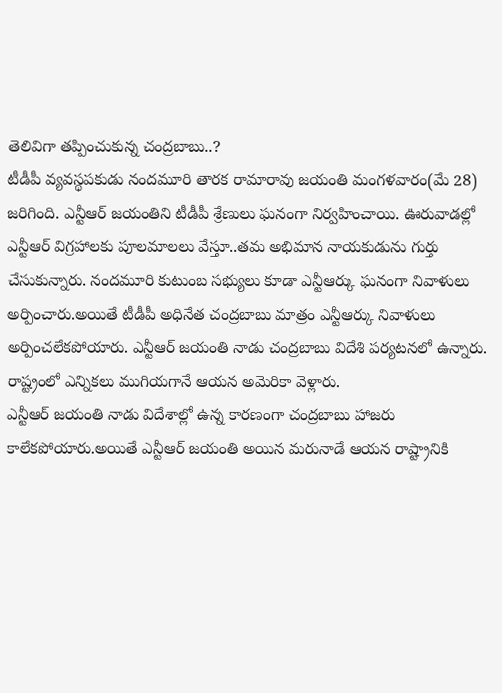తెలివిగా తప్పించుకున్న చంద్రబాబు..?
టీడీపీ వ్యవస్థపకుడు నందమూరి తారక రామారావు జయంతి మంగళవారం(మే 28) జరిగింది. ఎన్టీఆర్ జయంతిని టీడీపీ శ్రేణులు ఘనంగా నిర్వహించాయి. ఊరువాడల్లో ఎన్టీఆర్ విగ్రహాలకు పూలమాలలు వేస్తూ..తమ అభిమాన నాయకుడును గుర్తు చేసుకున్నారు. నందమూరి కుటుంబ సభ్యులు కూడా ఎన్టీఆర్కు ఘనంగా నివాళులు అర్పించారు.అయితే టీడీపీ అధినేత చంద్రబాబు మాత్రం ఎన్టీఆర్కు నివాళులు అర్పించలేకపోయారు. ఎన్టీఆర్ జయంతి నాడు చంద్రబాబు విదేశి పర్యటనలో ఉన్నారు. రాష్ట్రంలో ఎన్నికలు ముగియగానే ఆయన అమెరికా వెళ్లారు.
ఎన్టీఆర్ జయంతి నాడు విదేశాల్లో ఉన్న కారణంగా చంద్రబాబు హాజరు కాలేకపోయారు.అయితే ఎన్టీఆర్ జయంతి అయిన మరునాడే ఆయన రాష్ట్రానికి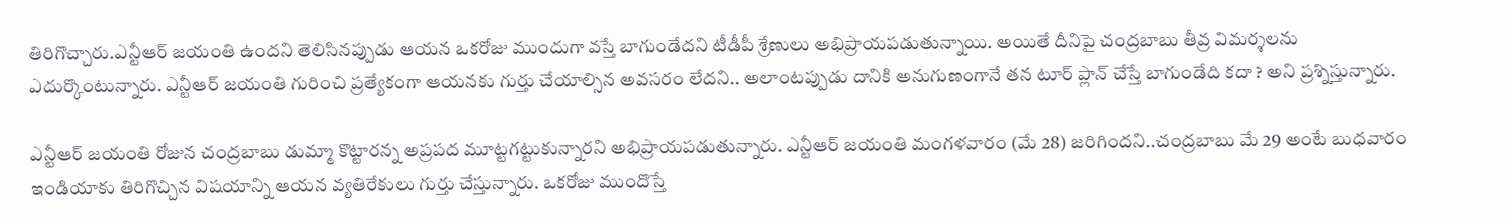తిరిగొచ్చారు.ఎన్టీఆర్ జయంతి ఉందని తెలిసినప్పుడు ఆయన ఒకరోజు ముందుగా వస్తే బాగుండేదని టీడీపీ శ్రేణులు అభిప్రాయపడుతున్నాయి. అయితే దీనిపై చంద్రబాబు తీవ్ర విమర్శలను ఎదుర్కొంటున్నారు. ఎన్టీఆర్ జయంతి గురించి ప్రత్యేకంగా ఆయనకు గుర్తు చేయాల్సిన అవసరం లేదని.. అలాంటప్పుడు దానికి అనుగుణంగానే తన టూర్ ప్లాన్ చేస్తే బాగుండేది కదా ? అని ప్రశ్నిస్తున్నారు.

ఎన్టీఆర్ జయంతి రోజున చంద్రబాబు డుమ్మా కొట్టారన్న అప్రపద మూట్టగట్టుకున్నారని అభిప్రాయపడుతున్నారు. ఎన్టీఆర్ జయంతి మంగళవారం (మే 28) జరిగిందని..చంద్రబాబు మే 29 అంటే బుధవారం ఇండియాకు తిరిగొచ్చిన విషయాన్ని ఆయన వ్యతిరేకులు గుర్తు చేస్తున్నారు. ఒకరోజు ముందొస్తే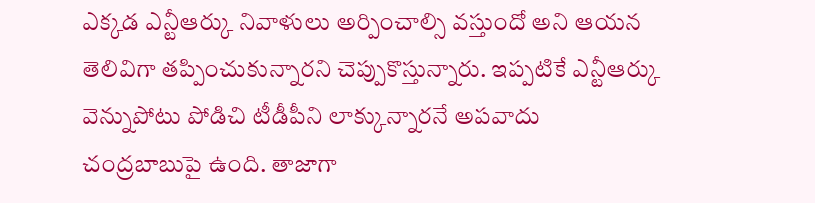ఎక్కడ ఎన్టీఆర్కు నివాళులు అర్పించాల్సి వస్తుందో అని ఆయన తెలివిగా తప్పించుకున్నారని చెప్పుకొస్తున్నారు. ఇప్పటికే ఎన్టీఆర్కు వెన్నుపోటు పోడిచి టీడీపీని లాక్కున్నారనే అపవాదు చంద్రబాబుపై ఉంది. తాజాగా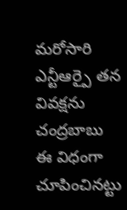మరోసారి ఎన్టీఆర్పై తన వివక్షను చంద్రబాబు ఈ విధంగా చూపించినట్టు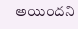అయిందని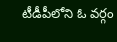టీడీపీలోని ఓ వర్గం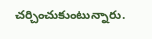చర్చించుకుంటున్నారు.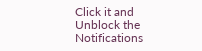Click it and Unblock the Notifications